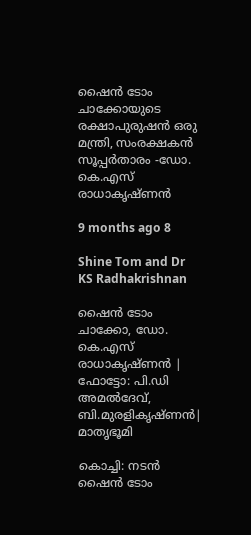ഷൈൻ ടോം ചാക്കോയുടെ രക്ഷാപുരുഷൻ ഒരു മന്ത്രി, സംരക്ഷകൻ സൂപ്പർതാരം -ഡോ. കെ.എസ് രാധാകൃഷ്ണൻ

9 months ago 8

Shine Tom and Dr KS Radhakrishnan

ഷൈൻ ടോം ചാക്കോ, ഡോ. കെ.എസ് രാധാകൃഷ്ണൻ | ഫോട്ടോ: പി.ഡി അമൽദേവ്, ബി.മുരളികൃഷ്ണൻ| മാതൃഭൂമി

കൊച്ചി: നടൻ ഷൈൻ ടോം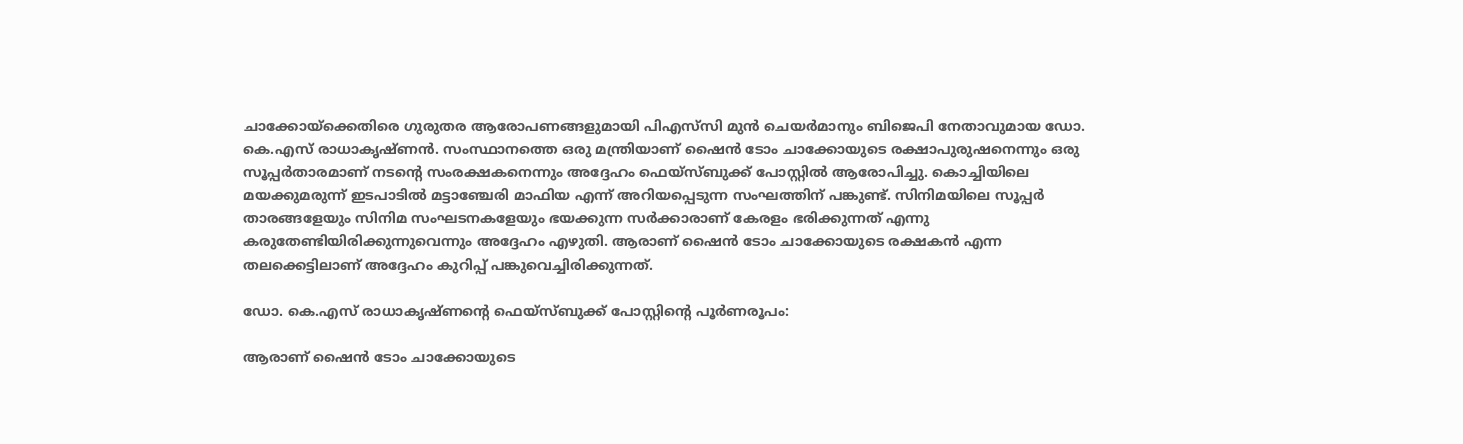ചാക്കോയ്ക്കെതിരെ ഗുരുതര ആരോപണങ്ങളുമായി പിഎസ്‌സി മുൻ ചെയർമാനും ബിജെപി നേതാവുമായ ഡോ. കെ.എസ് രാധാകൃഷ്ണൻ. സംസ്ഥാനത്തെ ഒരു മന്ത്രിയാണ് ഷൈൻ ടോം ചാക്കോയുടെ രക്ഷാപുരുഷനെന്നും ഒരു സൂപ്പർതാരമാണ് നടന്റെ സംരക്ഷകനെന്നും അദ്ദേഹം ഫെയ്സ്ബുക്ക് പോസ്റ്റിൽ ആരോപിച്ചു. കൊച്ചിയിലെ മയക്കുമരുന്ന് ഇടപാടിൽ മട്ടാഞ്ചേരി മാഫിയ എന്ന് അറിയപ്പെടുന്ന സംഘത്തിന് പങ്കുണ്ട്. സിനിമയിലെ സൂപ്പർ താരങ്ങളേയും സിനിമ സംഘടനകളേയും ഭയക്കുന്ന സർക്കാരാണ് കേരളം ഭരിക്കുന്നത് എന്നു കരുതേണ്ടിയിരിക്കുന്നുവെന്നും അദ്ദേഹം എഴുതി. ആരാണ് ഷൈൻ ടോം ചാക്കോയുടെ രക്ഷകൻ എന്ന തലക്കെട്ടിലാണ് അദ്ദേഹം കുറിപ്പ് പങ്കുവെച്ചിരിക്കുന്നത്.

ഡോ. കെ.എസ് രാധാകൃഷ്ണന്റെ ഫെയ്സ്ബുക്ക് പോസ്റ്റിന്റെ പൂർണരൂപം:

ആരാണ് ഷൈൻ ടോം ചാക്കോയുടെ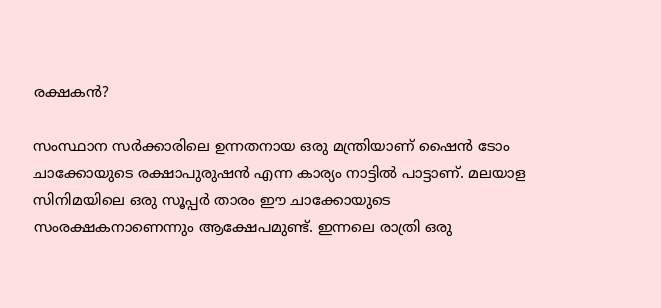രക്ഷകൻ?

സംസ്ഥാന സർക്കാരിലെ ഉന്നതനായ ഒരു മന്ത്രിയാണ് ഷൈൻ ടോം ചാക്കോയുടെ രക്ഷാപുരുഷൻ എന്ന കാര്യം നാട്ടിൽ പാട്ടാണ്. മലയാള സിനിമയിലെ ഒരു സൂപ്പർ താരം ഈ ചാക്കോയുടെ സംരക്ഷകനാണെന്നും ആക്ഷേപമുണ്ട്. ഇന്നലെ രാത്രി ഒരു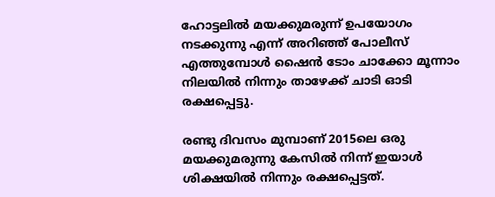ഹോട്ടലിൽ മയക്കുമരുന്ന് ഉപയോഗം നടക്കുന്നു എന്ന് അറിഞ്ഞ് പോലീസ് എത്തുമ്പോൾ ഷൈൻ ടോം ചാക്കോ മൂന്നാം നിലയിൽ നിന്നും താഴേക്ക് ചാടി ഓടി രക്ഷപ്പെട്ടു.

രണ്ടു ദിവസം മുമ്പാണ് 2015ലെ ഒരു മയക്കുമരുന്നു കേസിൽ നിന്ന് ഇയാൾ ശിക്ഷയിൽ നിന്നും രക്ഷപ്പെട്ടത്.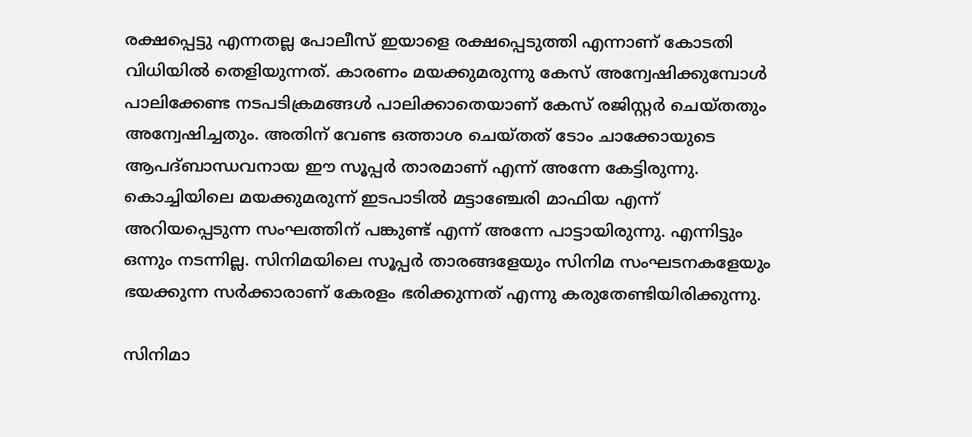രക്ഷപ്പെട്ടു എന്നതല്ല പോലീസ് ഇയാളെ രക്ഷപ്പെടുത്തി എന്നാണ് കോടതി വിധിയിൽ തെളിയുന്നത്. കാരണം മയക്കുമരുന്നു കേസ് അന്വേഷിക്കുമ്പോൾ പാലിക്കേണ്ട നടപടിക്രമങ്ങൾ പാലിക്കാതെയാണ് കേസ് രജിസ്റ്റർ ചെയ്തതും അന്വേഷിച്ചതും. അതിന് വേണ്ട ഒത്താശ ചെയ്തത് ടോം ചാക്കോയുടെ ആപദ്ബാന്ധവനായ ഈ സൂപ്പർ താരമാണ് എന്ന് അന്നേ കേട്ടിരുന്നു. കൊച്ചിയിലെ മയക്കുമരുന്ന് ഇടപാടിൽ മട്ടാഞ്ചേരി മാഫിയ എന്ന് അറിയപ്പെടുന്ന സംഘത്തിന് പങ്കുണ്ട് എന്ന് അന്നേ പാട്ടായിരുന്നു. എന്നിട്ടും ഒന്നും നടന്നില്ല. സിനിമയിലെ സൂപ്പർ താരങ്ങളേയും സിനിമ സംഘടനകളേയും ഭയക്കുന്ന സർക്കാരാണ് കേരളം ഭരിക്കുന്നത് എന്നു കരുതേണ്ടിയിരിക്കുന്നു.

സിനിമാ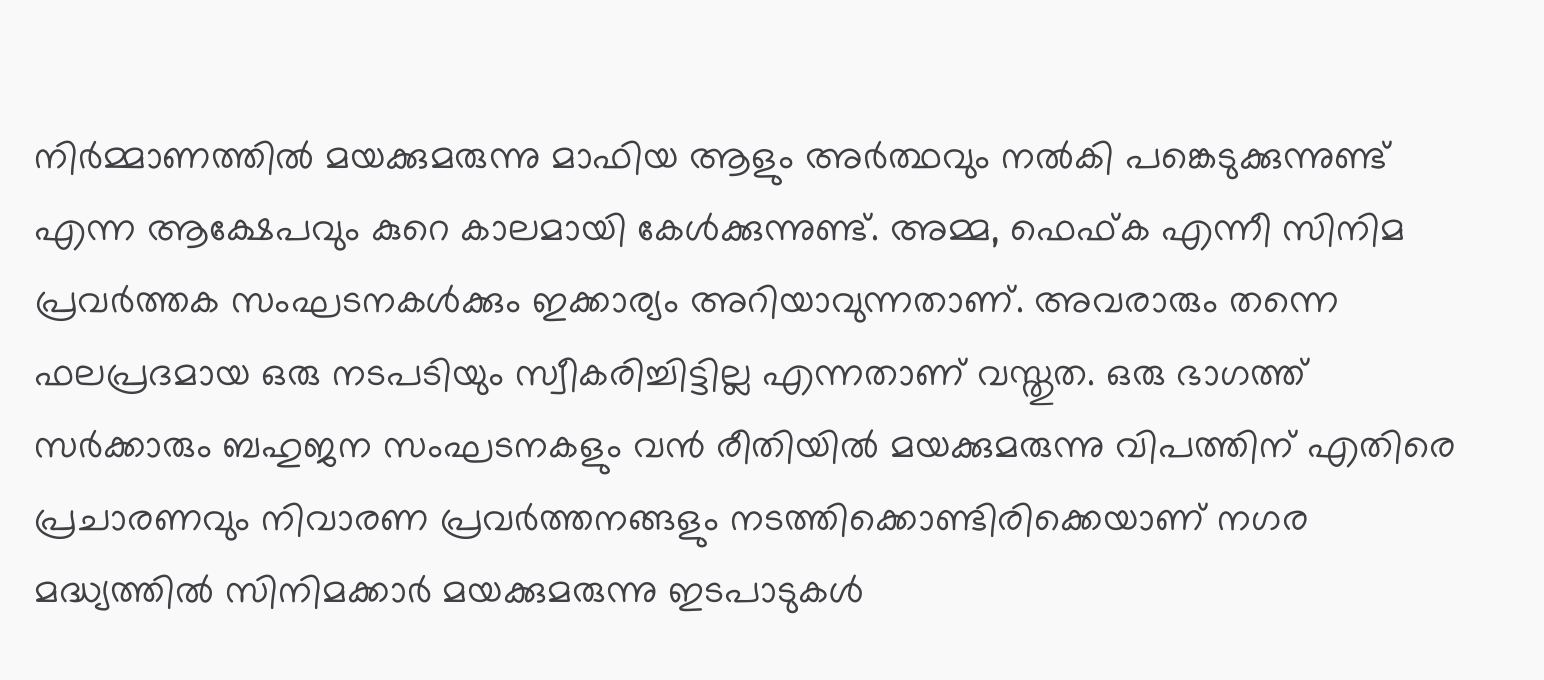നിർമ്മാണത്തിൽ മയക്കുമരുന്നു മാഫിയ ആളും അർത്ഥവും നൽകി പങ്കെടുക്കുന്നുണ്ട് എന്ന ആക്ഷേപവും കുറെ കാലമായി കേൾക്കുന്നുണ്ട്. അമ്മ, ഫെഫ്ക എന്നീ സിനിമ പ്രവർത്തക സംഘടനകൾക്കും ഇക്കാര്യം അറിയാവുന്നതാണ്. അവരാരും തന്നെ ഫലപ്രദമായ ഒരു നടപടിയും സ്വീകരിച്ചിട്ടില്ല എന്നതാണ് വസ്തുത. ഒരു ഭാഗത്ത് സർക്കാരും ബഹുജന സംഘടനകളും വൻ രീതിയിൽ മയക്കുമരുന്നു വിപത്തിന് എതിരെ പ്രചാരണവും നിവാരണ പ്രവർത്തനങ്ങളും നടത്തിക്കൊണ്ടിരിക്കെയാണ് നഗര മദ്ധ്യത്തിൽ സിനിമക്കാർ മയക്കുമരുന്നു ഇടപാടുകൾ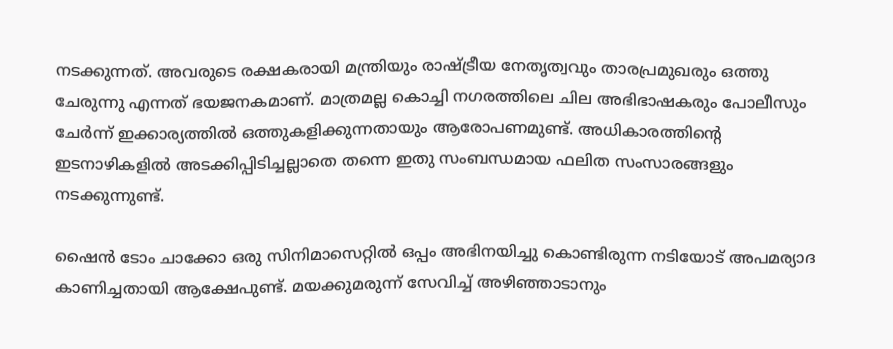നടക്കുന്നത്. അവരുടെ രക്ഷകരായി മന്ത്രിയും രാഷ്ട്രീയ നേതൃത്വവും താരപ്രമുഖരും ഒത്തു ചേരുന്നു എന്നത് ഭയജനകമാണ്. മാത്രമല്ല കൊച്ചി നഗരത്തിലെ ചില അഭിഭാഷകരും പോലീസും ചേർന്ന് ഇക്കാര്യത്തിൽ ഒത്തുകളിക്കുന്നതായും ആരോപണമുണ്ട്. അധികാരത്തിൻ്റെ ഇടനാഴികളിൽ അടക്കിപ്പിടിച്ചല്ലാതെ തന്നെ ഇതു സംബന്ധമായ ഫലിത സംസാരങ്ങളും നടക്കുന്നുണ്ട്.

ഷൈൻ ടോം ചാക്കോ ഒരു സിനിമാസെറ്റിൽ ഒപ്പം അഭിനയിച്ചു കൊണ്ടിരുന്ന നടിയോട് അപമര്യാദ കാണിച്ചതായി ആക്ഷേപുണ്ട്. മയക്കുമരുന്ന് സേവിച്ച് അഴിഞ്ഞാടാനും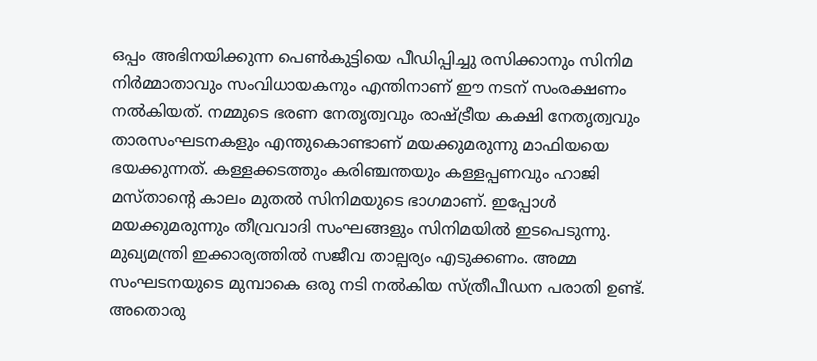ഒപ്പം അഭിനയിക്കുന്ന പെൺകുട്ടിയെ പീഡിപ്പിച്ചു രസിക്കാനും സിനിമ നിർമ്മാതാവും സംവിധായകനും എന്തിനാണ് ഈ നടന് സംരക്ഷണം നൽകിയത്. നമ്മുടെ ഭരണ നേതൃത്വവും രാഷ്ട്രീയ കക്ഷി നേതൃത്വവും താരസംഘടനകളും എന്തുകൊണ്ടാണ് മയക്കുമരുന്നു മാഫിയയെ ഭയക്കുന്നത്. കള്ളക്കടത്തും കരിഞ്ചന്തയും കള്ളപ്പണവും ഹാജി മസ്താൻ്റെ കാലം മുതൽ സിനിമയുടെ ഭാഗമാണ്. ഇപ്പോൾ മയക്കുമരുന്നും തീവ്രവാദി സംഘങ്ങളും സിനിമയിൽ ഇടപെടുന്നു. മുഖ്യമന്ത്രി ഇക്കാര്യത്തിൽ സജീവ താല്പര്യം എടുക്കണം. അമ്മ സംഘടനയുടെ മുമ്പാകെ ഒരു നടി നൽകിയ സ്ത്രീപീഡന പരാതി ഉണ്ട്. അതൊരു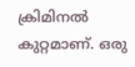ക്രിമിനൽ കുറ്റമാണ്. ഒരു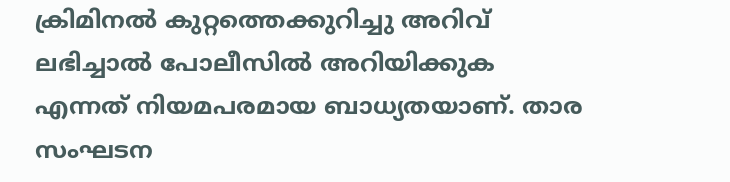ക്രിമിനൽ കുറ്റത്തെക്കുറിച്ചു അറിവ് ലഭിച്ചാൽ പോലീസിൽ അറിയിക്കുക എന്നത് നിയമപരമായ ബാധ്യതയാണ്. താര സംഘടന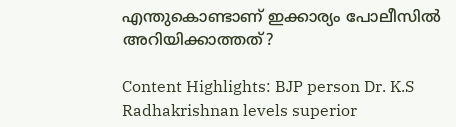എന്തുകൊണ്ടാണ് ഇക്കാര്യം പോലീസിൽ അറിയിക്കാത്തത്?

Content Highlights: BJP person Dr. K.S Radhakrishnan levels superior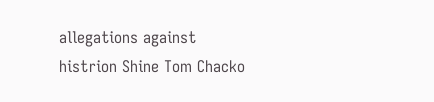allegations against histrion Shine Tom Chacko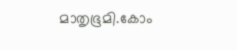മാതൃഭൂമി.കോം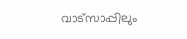വാട്സാപ്പിലും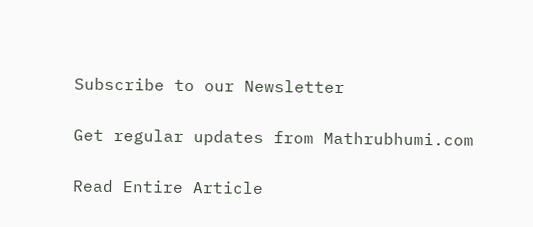Subscribe to our Newsletter

Get regular updates from Mathrubhumi.com

Read Entire Article